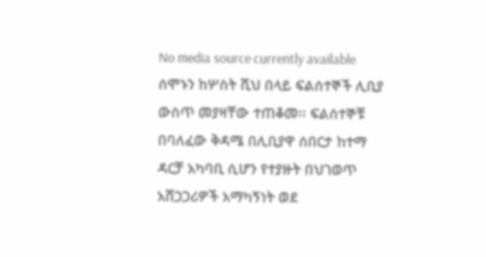No media source currently available
ሰሞኑን ከሦስት ሺህ በላይ ፍልሰተኞች ሊቢያ ውስጥ መያዛቸው ተጠቆመ፡፡ ፍልሰተኞቹ በባለፈው ቅዳሜ በሊቢያዋ ሰበርታ ከተማ ዳርቻ አካባቢ ሲሆን የተያዙት በህገወጥ አሸጋጋሪዎች አማካኝነት ወደ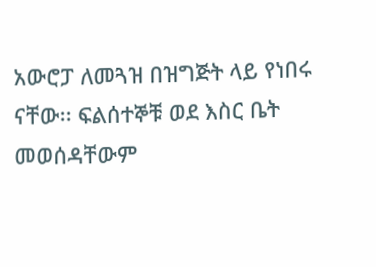አውሮፓ ለመጓዝ በዝግጅት ላይ የነበሩ ናቸው፡፡ ፍልሰተኞቹ ወደ እስር ቤት መወሰዳቸውም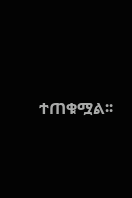ተጠቁሟል፡፡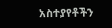አስተያየቶችን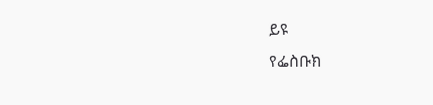ይዩ
የፌስቡክ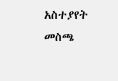አስተያየት መስጫ